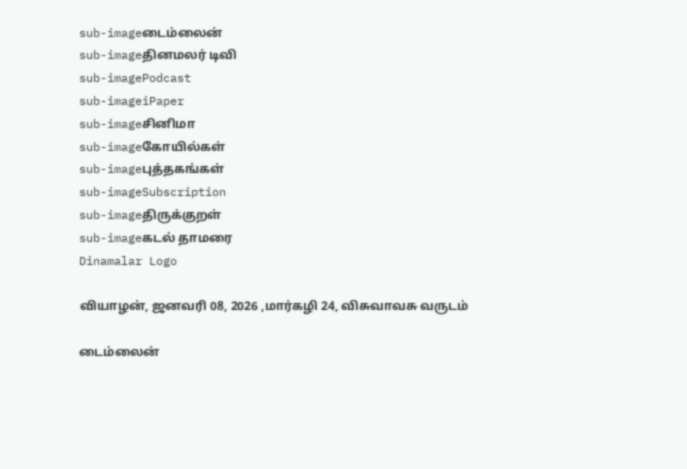sub-imageடைம்லைன்
sub-imageதினமலர் டிவி
sub-imagePodcast
sub-imageiPaper
sub-imageசினிமா
sub-imageகோயில்கள்
sub-imageபுத்தகங்கள்
sub-imageSubscription
sub-imageதிருக்குறள்
sub-imageகடல் தாமரை
Dinamalar Logo

வியாழன், ஜனவரி 08, 2026 ,மார்கழி 24, விசுவாவசு வருடம்

டைம்லைன்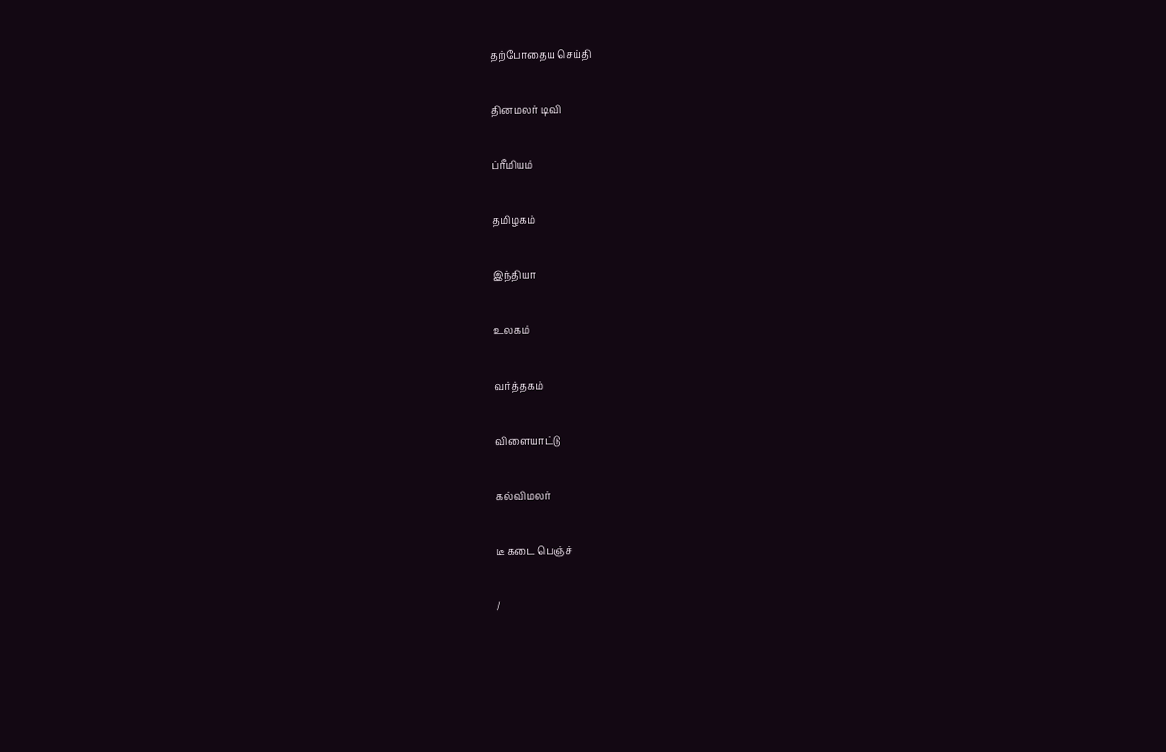தற்போதைய செய்தி


தினமலர் டிவி


ப்ரீமியம்


தமிழகம்


இந்தியா


உலகம்


வர்த்தகம்


விளையாட்டு


கல்விமலர்


டீ கடை பெஞ்ச்


/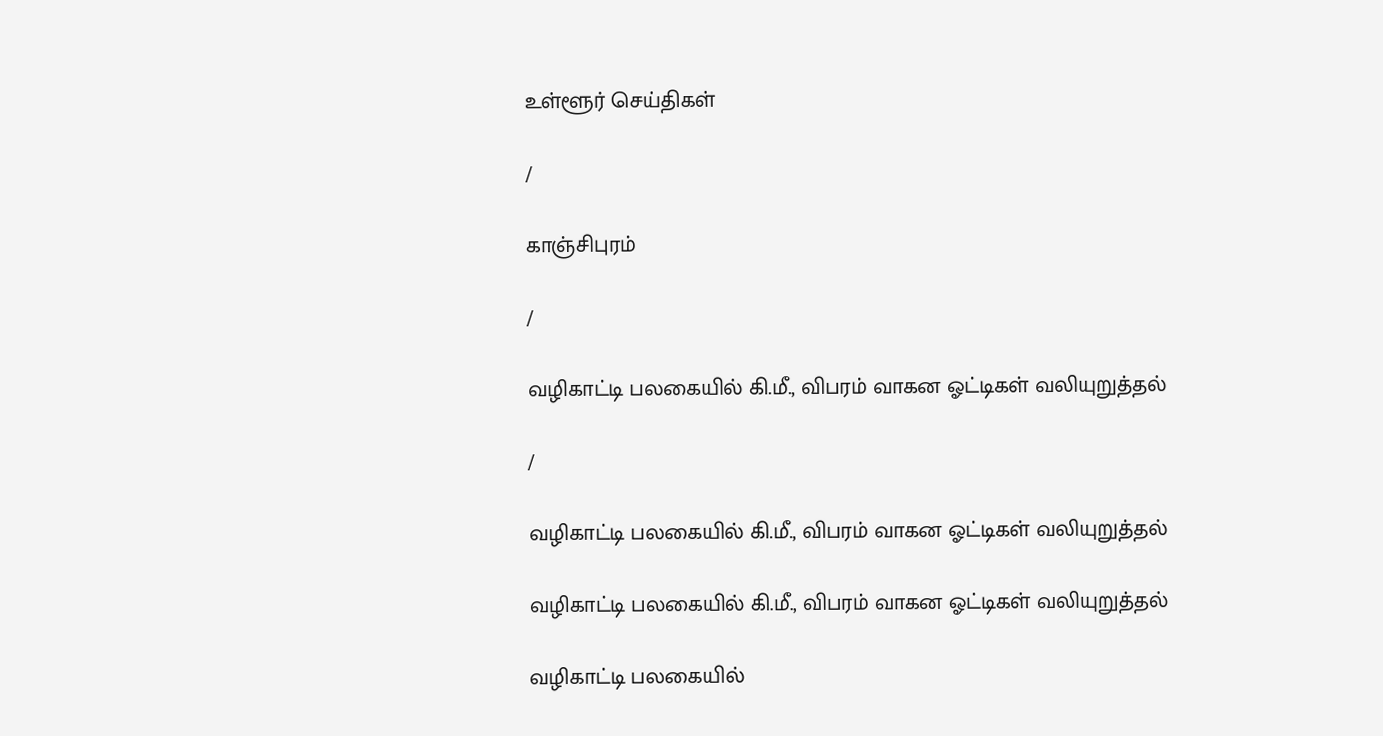உள்ளூர் செய்திகள்

/

காஞ்சிபுரம்

/

வழிகாட்டி பலகையில் கி.மீ., விபரம் வாகன ஓட்டிகள் வலியுறுத்தல்

/

வழிகாட்டி பலகையில் கி.மீ., விபரம் வாகன ஓட்டிகள் வலியுறுத்தல்

வழிகாட்டி பலகையில் கி.மீ., விபரம் வாகன ஓட்டிகள் வலியுறுத்தல்

வழிகாட்டி பலகையில்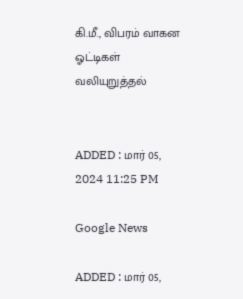கி.மீ., விபரம் வாகன ஓட்டிகள் வலியுறுத்தல்


ADDED : மார் 05, 2024 11:25 PM

Google News

ADDED : மார் 05,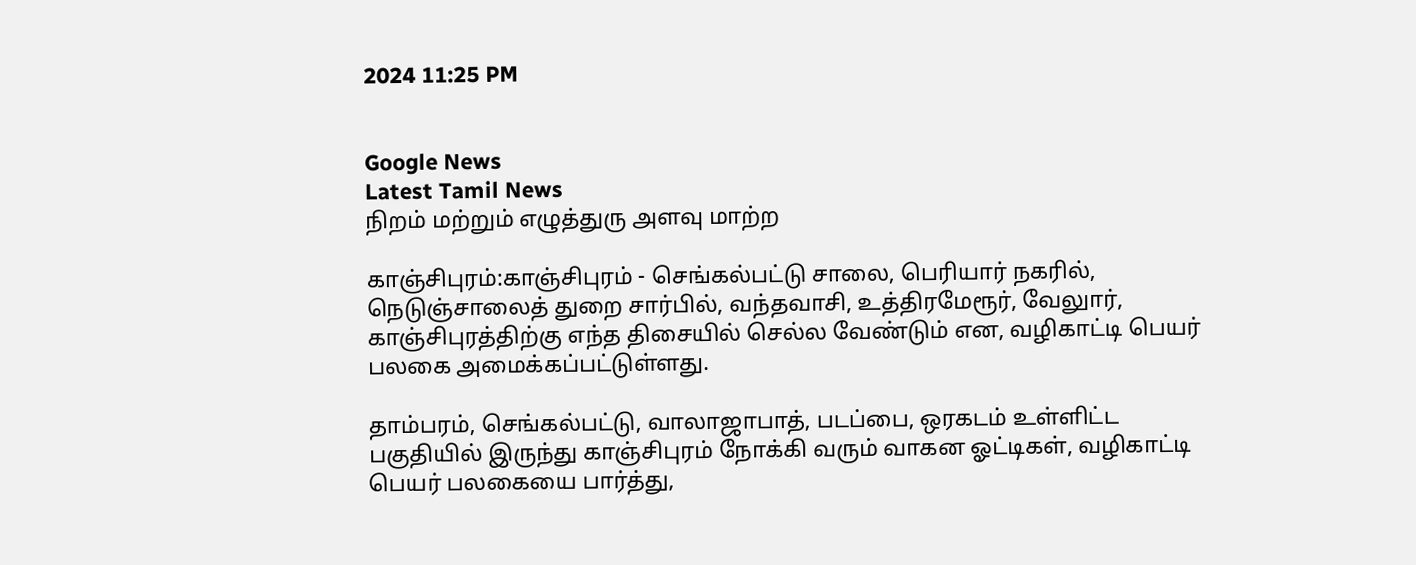2024 11:25 PM


Google News
Latest Tamil News
நிறம் மற்றும் எழுத்துரு அளவு மாற்ற

காஞ்சிபுரம்:காஞ்சிபுரம் - செங்கல்பட்டு சாலை, பெரியார் நகரில், நெடுஞ்சாலைத் துறை சார்பில், வந்தவாசி, உத்திரமேரூர், வேலுார், காஞ்சிபுரத்திற்கு எந்த திசையில் செல்ல வேண்டும் என, வழிகாட்டி பெயர் பலகை அமைக்கப்பட்டுள்ளது.

தாம்பரம், செங்கல்பட்டு, வாலாஜாபாத், படப்பை, ஒரகடம் உள்ளிட்ட பகுதியில் இருந்து காஞ்சிபுரம் நோக்கி வரும் வாகன ஓட்டிகள், வழிகாட்டி பெயர் பலகையை பார்த்து,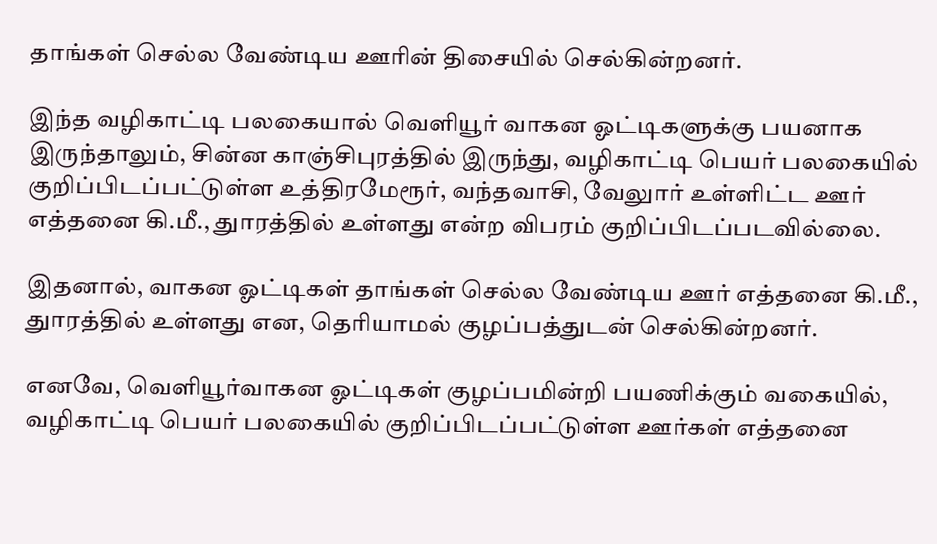தாங்கள் செல்ல வேண்டிய ஊரின் திசையில் செல்கின்றனர்.

இந்த வழிகாட்டி பலகையால் வெளியூர் வாகன ஓட்டிகளுக்கு பயனாக இருந்தாலும், சின்ன காஞ்சிபுரத்தில் இருந்து, வழிகாட்டி பெயர் பலகையில் குறிப்பிடப்பட்டுள்ள உத்திரமேரூர், வந்தவாசி, வேலுார் உள்ளிட்ட ஊர் எத்தனை கி.மீ., துாரத்தில் உள்ளது என்ற விபரம் குறிப்பிடப்படவில்லை.

இதனால், வாகன ஓட்டிகள் தாங்கள் செல்ல வேண்டிய ஊர் எத்தனை கி.மீ., துாரத்தில் உள்ளது என, தெரியாமல் குழப்பத்துடன் செல்கின்றனர்.

எனவே, வெளியூர்வாகன ஓட்டிகள் குழப்பமின்றி பயணிக்கும் வகையில், வழிகாட்டி பெயர் பலகையில் குறிப்பிடப்பட்டுள்ள ஊர்கள் எத்தனை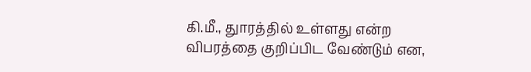கி.மீ., துாரத்தில் உள்ளது என்ற விபரத்தை குறிப்பிட வேண்டும் என,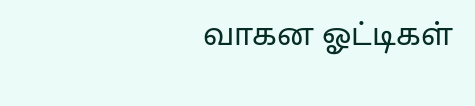வாகன ஓட்டிகள்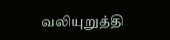வலியுறுத்தி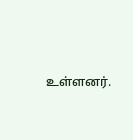உள்ளனர்.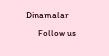Dinamalar
      Follow us